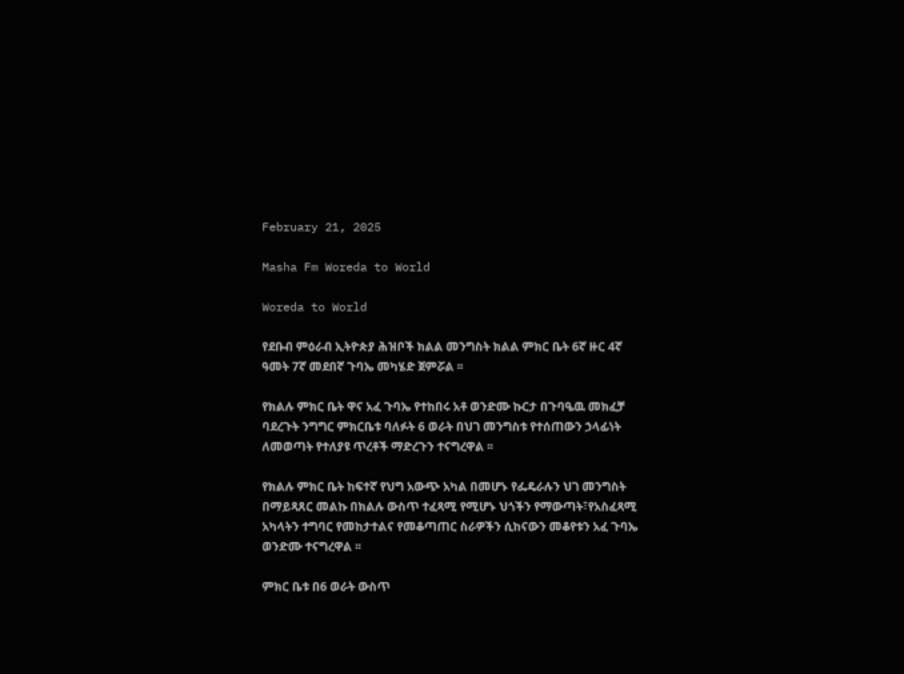February 21, 2025

Masha Fm Woreda to World

Woreda to World

የደቡብ ምዕራብ ኢትዮጵያ ሕዝቦች ክልል መንግስት ክልል ምክር ቤት 6ኛ ዙር 4ኛ ዓመት 7ኛ መደበኛ ጉባኤ መካሄድ ጀምሯል ፡፡

የክልሉ ምክር ቤት ዋና አፈ ጉባኤ የተከበሩ አቶ ወንድሙ ኩርታ በጉባዔዉ መክፈቻ ባደረጉት ንግግር ምክርቤቱ ባለፉት 6 ወራት በህገ መንግስቱ የተሰጠውን ኃላፊነት ለመወጣት የተለያዩ ጥረቶች ማድረጉን ተናግረዋል ፡፡

የክልሉ ምክር ቤት ከፍተኛ የህግ አውጭ አካል በመሆኑ የፌዴራሉን ህገ መንግስት በማይጻጸር መልኩ በክልሉ ውስጥ ተፈጻሚ የሚሆኑ ህጎችን የማውጣት፣የአስፈጻሚ አካላትን ተግባር የመከታተልና የመቆጣጠር ስራዎችን ሲከናውን መቆየቱን አፈ ጉባኤ ወንድሙ ተናግረዋል ፡፡

ምክር ቤቱ በ6 ወራት ውስጥ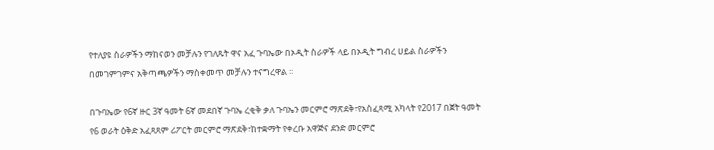የተለያዩ ስራዎችን ማከናወን መቻሉን የገለጹት ዋና አፈ ጉባኤው በኦዲት ስራዎች ላይ በኦዲት ግብረ ሀይል ስራዎችን በመገምገምና አቅጣጫዎችን ማስቀመጥ መቻሉን ተናግረዋል ፡፡

በጉባኤው የ6ኛ ዙር 3ኛ ዓመት 6ኛ መደበኛ ጉባኤ ረቂቅ ቃለ ጉባኤን መርምሮ ማጽደቅ፣የአስፈጻሚ አካላት የ2017 በጀት ዓመት የ6 ወራት ዕቅድ አፈጻጸም ሪፖርት መርምሮ ማጽደቅ፣ከተቋማት የቀረቡ አዋጅና ደንድ መርምሮ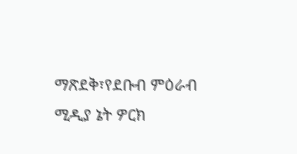ማጽደቅ፣የደቡብ ምዕራብ ሚዲያ ኔት ዎርክ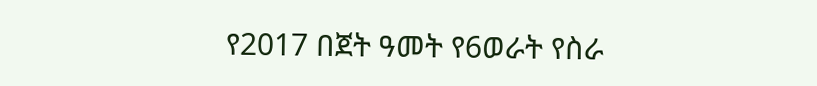የ2017 በጀት ዓመት የ6ወራት የስራ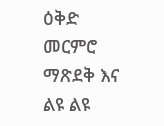ዕቅድ መርምሮ ማጽደቅ እና ልዩ ልዩ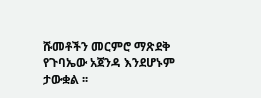ሹመቶችን መርምሮ ማጽደቅ የጉባኤው አጀንዳ እንደሆኑም ታውቋል ፡፡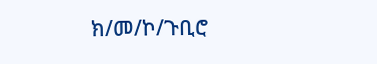ክ/መ/ኮ/ጉቢሮ